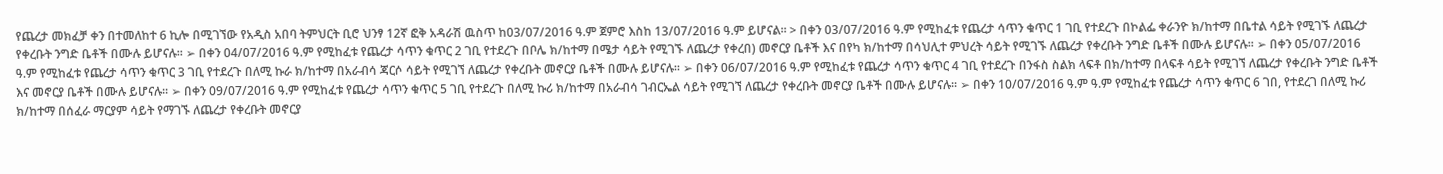የጨረታ መክፈቻ ቀን በተመለከተ 6 ኪሎ በሚገኘው የአዲስ አበባ ትምህርት ቢሮ ህንፃ 12ኛ ፎቅ አዳራሽ ዉስጥ ከ03/07/2016 ዓ.ም ጀምሮ እስከ 13/07/2016 ዓ.ም ይሆናል፡፡ > በቀን 03/07/2016 ዓ.ም የሚከፈቱ የጨረታ ሳጥን ቁጥር 1 ገቢ የተደረጉ በኮልፌ ቀራንዮ ክ/ከተማ በቤተል ሳይት የሚገኙ ለጨረታ የቀረቡት ንግድ ቤቶች በሙሉ ይሆናሉ፡፡ ➢ በቀን 04/07/2016 ዓ.ም የሚከፈቱ የጨረታ ሳጥን ቁጥር 2 ገቢ የተደረጉ በቦሌ ክ/ከተማ በሜታ ሳይት የሚገኙ ለጨረታ የቀረበ) መኖርያ ቤቶች እና በየካ ክ/ከተማ በሳህሊተ ምህረት ሳይት የሚገኙ ለጨረታ የቀረቡት ንግድ ቤቶች በሙሉ ይሆናሉ፡፡ ➢ በቀን 05/07/2016 ዓ.ም የሚከፈቱ የጨረታ ሳጥን ቁጥር 3 ገቢ የተደረጉ በለሚ ኩራ ክ/ከተማ በአራብሳ ጃርሶ ሳይት የሚገኘ ለጨረታ የቀረቡት መኖርያ ቤቶች በሙሉ ይሆናሉ፡፡ ➢ በቀን 06/07/2016 ዓ.ም የሚከፈቱ የጨረታ ሳጥን ቁጥር 4 ገቢ የተደረጉ በንፋስ ስልክ ላፍቶ በክ/ከተማ በላፍቶ ሳይት የሚገኘ ለጨረታ የቀረቡት ንግድ ቤቶች እና መኖርያ ቤቶች በሙሉ ይሆናሉ፡፡ ➢ በቀን 09/07/2016 ዓ.ም የሚከፈቱ የጨረታ ሳጥን ቁጥር 5 ገቢ የተደረጉ በለሚ ኩሪ ክ/ከተማ በአራብሳ ገብርኤል ሳይት የሚገኘ ለጨረታ የቀረቡት መኖርያ ቤቶች በሙሉ ይሆናሉ፡፡ ➢ በቀን 10/07/2016 ዓ.ም ዓ.ም የሚከፈቱ የጨረታ ሳጥን ቁጥር 6 ገበ, የተደረገ በለሚ ኩሪ ክ/ከተማ በሰፈራ ማርያም ሳይት የማገኙ ለጨረታ የቀረቡት መኖርያ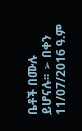ቤቶች በሙሉ ይሆናሉ፡፡ ➢ በቀን 11/07/2016 ዓ.ም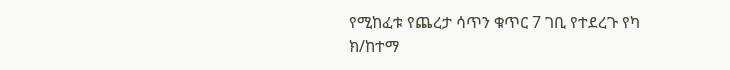የሚከፈቱ የጨረታ ሳጥን ቁጥር 7 ገቢ የተደረጉ የካ ክ/ከተማ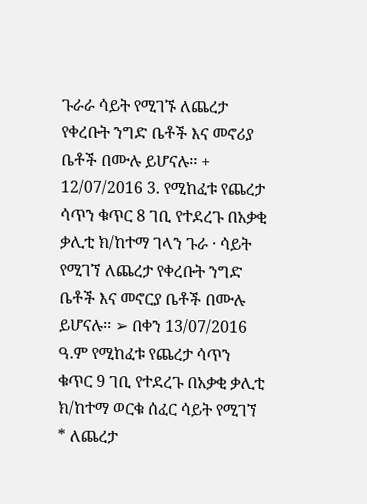ጉራራ ሳይት የሚገኙ ለጨረታ የቀረቡት ንግድ ቤቶች እና መኖሪያ ቤቶች በሙሉ ይሆናሉ፡፡ + 12/07/2016 3. የሚከፈቱ የጨረታ ሳጥን ቁጥር 8 ገቢ የተደረጉ በአቃቂ ቃሊቲ ክ/ከተማ ገላን ጉራ · ሳይት የሚገኘ ለጨረታ የቀረቡት ንግድ ቤቶች እና መኖርያ ቤቶች በሙሉ ይሆናሉ፡፡ ➢ በቀን 13/07/2016 ዓ.ም የሚከፈቱ የጨረታ ሳጥን ቁጥር 9 ገቢ የተደረጉ በአቃቂ ቃሊቲ ክ/ከተማ ወርቁ ሰፈር ሳይት የሚገኘ * ለጨረታ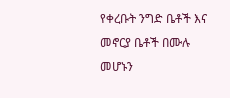የቀረቡት ንግድ ቤቶች እና መኖርያ ቤቶች በሙሉ መሆኑን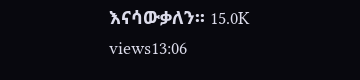እናሳውቃለን፡፡ 15.0K views13:06